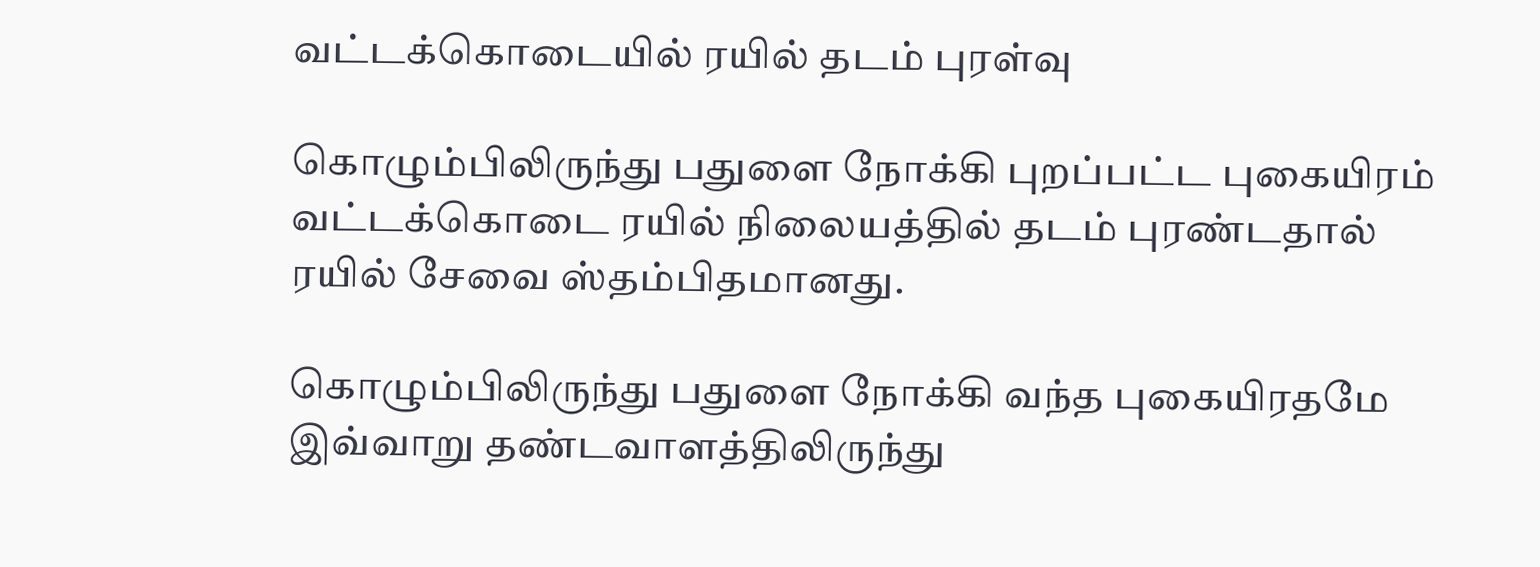வட்டக்கொடையில் ரயில் தடம் புரள்வு

கொழும்பிலிருந்து பதுளை நோக்கி புறப்பட்ட புகையிரம் வட்டக்கொடை ரயில் நிலையத்தில் தடம் புரண்டதால் ரயில் சேவை ஸ்தம்பிதமானது.

கொழும்பிலிருந்து பதுளை நோக்கி வந்த புகையிரதமே இவ்வாறு தண்டவாளத்திலிருந்து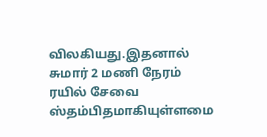விலகியது.இதனால் சுமார் 2 மணி நேரம் ரயில் சேவை ஸ்தம்பிதமாகியுள்ளமை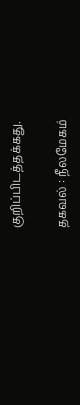குறிப்பிடத்தக்கது.

தகவல் : நீலமேகம்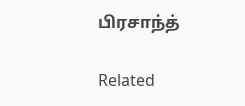பிரசாந்த்

Related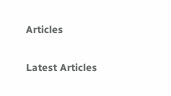Articles

Latest Articles